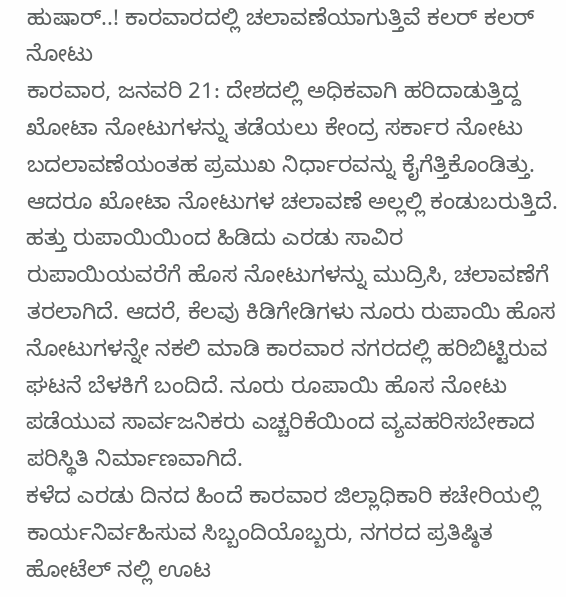ಹುಷಾರ್..! ಕಾರವಾರದಲ್ಲಿ ಚಲಾವಣೆಯಾಗುತ್ತಿವೆ ಕಲರ್ ಕಲರ್ ನೋಟು
ಕಾರವಾರ, ಜನವರಿ 21: ದೇಶದಲ್ಲಿ ಅಧಿಕವಾಗಿ ಹರಿದಾಡುತ್ತಿದ್ದ ಖೋಟಾ ನೋಟುಗಳನ್ನು ತಡೆಯಲು ಕೇಂದ್ರ ಸರ್ಕಾರ ನೋಟು ಬದಲಾವಣೆಯಂತಹ ಪ್ರಮುಖ ನಿರ್ಧಾರವನ್ನು ಕೈಗೆತ್ತಿಕೊಂಡಿತ್ತು. ಆದರೂ ಖೋಟಾ ನೋಟುಗಳ ಚಲಾವಣೆ ಅಲ್ಲಲ್ಲಿ ಕಂಡುಬರುತ್ತಿದೆ.
ಹತ್ತು ರುಪಾಯಿಯಿಂದ ಹಿಡಿದು ಎರಡು ಸಾವಿರ ರುಪಾಯಿಯವರೆಗೆ ಹೊಸ ನೋಟುಗಳನ್ನು ಮುದ್ರಿಸಿ, ಚಲಾವಣೆಗೆ ತರಲಾಗಿದೆ. ಆದರೆ, ಕೆಲವು ಕಿಡಿಗೇಡಿಗಳು ನೂರು ರುಪಾಯಿ ಹೊಸ ನೋಟುಗಳನ್ನೇ ನಕಲಿ ಮಾಡಿ ಕಾರವಾರ ನಗರದಲ್ಲಿ ಹರಿಬಿಟ್ಟಿರುವ ಘಟನೆ ಬೆಳಕಿಗೆ ಬಂದಿದೆ. ನೂರು ರೂಪಾಯಿ ಹೊಸ ನೋಟು ಪಡೆಯುವ ಸಾರ್ವಜನಿಕರು ಎಚ್ಚರಿಕೆಯಿಂದ ವ್ಯವಹರಿಸಬೇಕಾದ ಪರಿಸ್ಥಿತಿ ನಿರ್ಮಾಣವಾಗಿದೆ.
ಕಳೆದ ಎರಡು ದಿನದ ಹಿಂದೆ ಕಾರವಾರ ಜಿಲ್ಲಾಧಿಕಾರಿ ಕಚೇರಿಯಲ್ಲಿ ಕಾರ್ಯನಿರ್ವಹಿಸುವ ಸಿಬ್ಬಂದಿಯೊಬ್ಬರು, ನಗರದ ಪ್ರತಿಷ್ಠಿತ ಹೋಟೆಲ್ ನಲ್ಲಿ ಊಟ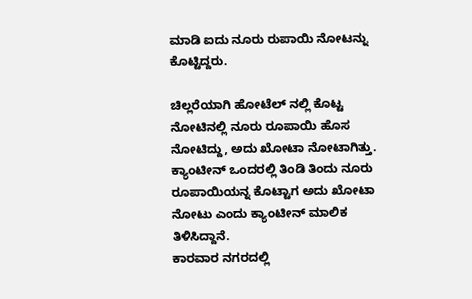ಮಾಡಿ ಐದು ನೂರು ರುಪಾಯಿ ನೋಟನ್ನು ಕೊಟ್ಟಿದ್ದರು.

ಚಿಲ್ಲರೆಯಾಗಿ ಹೋಟೆಲ್ ನಲ್ಲಿ ಕೊಟ್ಟ ನೋಟಿನಲ್ಲಿ ನೂರು ರೂಪಾಯಿ ಹೊಸ ನೋಟಿದ್ದು, ಅದು ಖೋಟಾ ನೋಟಾಗಿತ್ತು. ಕ್ಯಾಂಟೀನ್ ಒಂದರಲ್ಲಿ ತಿಂಡಿ ತಿಂದು ನೂರು ರೂಪಾಯಿಯನ್ನ ಕೊಟ್ಟಾಗ ಅದು ಖೋಟಾ ನೋಟು ಎಂದು ಕ್ಯಾಂಟೀನ್ ಮಾಲಿಕ ತಿಳಿಸಿದ್ದಾನೆ.
ಕಾರವಾರ ನಗರದಲ್ಲಿ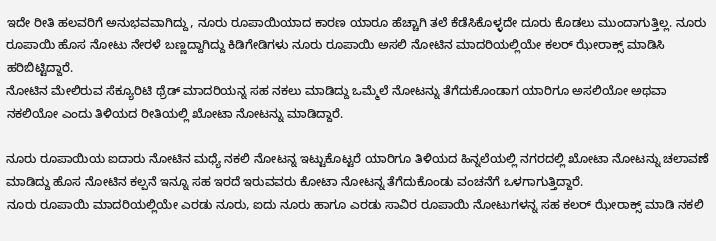ಇದೇ ರೀತಿ ಹಲವರಿಗೆ ಅನುಭವವಾಗಿದ್ದು, ನೂರು ರೂಪಾಯಿಯಾದ ಕಾರಣ ಯಾರೂ ಹೆಚ್ಚಾಗಿ ತಲೆ ಕೆಡೆಸಿಕೊಳ್ಳದೇ ದೂರು ಕೊಡಲು ಮುಂದಾಗುತ್ತಿಲ್ಲ. ನೂರು ರೂಪಾಯಿ ಹೊಸ ನೋಟು ನೇರಳೆ ಬಣ್ಣದ್ದಾಗಿದ್ದು ಕಿಡಿಗೇಡಿಗಳು ನೂರು ರೂಪಾಯಿ ಅಸಲಿ ನೋಟಿನ ಮಾದರಿಯಲ್ಲಿಯೇ ಕಲರ್ ಝೇರಾಕ್ಸ್ ಮಾಡಿಸಿ ಹರಿಬಿಟ್ಟಿದ್ದಾರೆ.
ನೋಟಿನ ಮೇಲಿರುವ ಸೆಕ್ಯೂರಿಟಿ ಥ್ರೆಡ್ ಮಾದರಿಯನ್ನ ಸಹ ನಕಲು ಮಾಡಿದ್ದು ಒಮ್ಮೆಲೆ ನೋಟನ್ನು ತೆಗೆದುಕೊಂಡಾಗ ಯಾರಿಗೂ ಅಸಲಿಯೋ ಅಥವಾ ನಕಲಿಯೋ ಎಂದು ತಿಳಿಯದ ರೀತಿಯಲ್ಲಿ ಖೋಟಾ ನೋಟನ್ನು ಮಾಡಿದ್ದಾರೆ.

ನೂರು ರೂಪಾಯಿಯ ಐದಾರು ನೋಟಿನ ಮಧ್ಯೆ ನಕಲಿ ನೋಟನ್ನ ಇಟ್ಟುಕೊಟ್ಟರೆ ಯಾರಿಗೂ ತಿಳಿಯದ ಹಿನ್ನಲೆಯಲ್ಲಿ ನಗರದಲ್ಲಿ ಖೋಟಾ ನೋಟನ್ನು ಚಲಾವಣೆ ಮಾಡಿದ್ದು ಹೊಸ ನೋಟಿನ ಕಲ್ಪನೆ ಇನ್ನೂ ಸಹ ಇರದೆ ಇರುವವರು ಕೋಟಾ ನೋಟನ್ನ ತೆಗೆದುಕೊಂಡು ವಂಚನೆಗೆ ಒಳಗಾಗುತ್ತಿದ್ದಾರೆ.
ನೂರು ರೂಪಾಯಿ ಮಾದರಿಯಲ್ಲಿಯೇ ಎರಡು ನೂರು, ಐದು ನೂರು ಹಾಗೂ ಎರಡು ಸಾವಿರ ರೂಪಾಯಿ ನೋಟುಗಳನ್ನ ಸಹ ಕಲರ್ ಝೇರಾಕ್ಸ್ ಮಾಡಿ ನಕಲಿ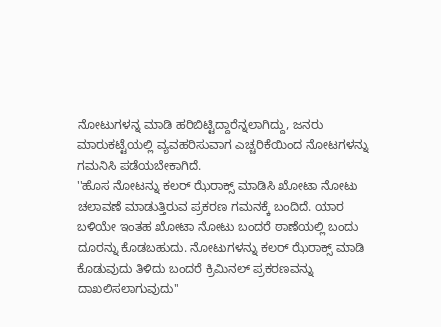ನೋಟುಗಳನ್ನ ಮಾಡಿ ಹರಿಬಿಟ್ಟಿದ್ದಾರೆನ್ನಲಾಗಿದ್ದು, ಜನರು ಮಾರುಕಟ್ಟೆಯಲ್ಲಿ ವ್ಯವಹರಿಸುವಾಗ ಎಚ್ಚರಿಕೆಯಿಂದ ನೋಟಗಳನ್ನು ಗಮನಿಸಿ ಪಡೆಯಬೇಕಾಗಿದೆ.
''ಹೊಸ ನೋಟನ್ನು ಕಲರ್ ಝೆರಾಕ್ಸ್ ಮಾಡಿಸಿ ಖೋಟಾ ನೋಟು ಚಲಾವಣೆ ಮಾಡುತ್ತಿರುವ ಪ್ರಕರಣ ಗಮನಕ್ಕೆ ಬಂದಿದೆ. ಯಾರ ಬಳಿಯೇ ಇಂತಹ ಖೋಟಾ ನೋಟು ಬಂದರೆ ಠಾಣೆಯಲ್ಲಿ ಬಂದು ದೂರನ್ನು ಕೊಡಬಹುದು. ನೋಟುಗಳನ್ನು ಕಲರ್ ಝೆರಾಕ್ಸ್ ಮಾಡಿ ಕೊಡುವುದು ತಿಳಿದು ಬಂದರೆ ಕ್ರಿಮಿನಲ್ ಪ್ರಕರಣವನ್ನು ದಾಖಲಿಸಲಾಗುವುದು''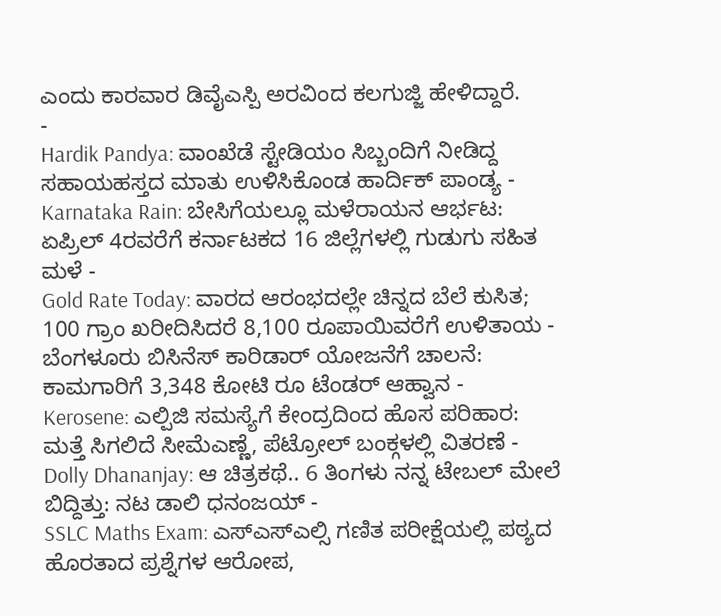ಎಂದು ಕಾರವಾರ ಡಿವೈಎಸ್ಪಿ ಅರವಿಂದ ಕಲಗುಜ್ಜಿ ಹೇಳಿದ್ದಾರೆ.
-
Hardik Pandya: ವಾಂಖೆಡೆ ಸ್ಟೇಡಿಯಂ ಸಿಬ್ಬಂದಿಗೆ ನೀಡಿದ್ದ ಸಹಾಯಹಸ್ತದ ಮಾತು ಉಳಿಸಿಕೊಂಡ ಹಾರ್ದಿಕ್ ಪಾಂಡ್ಯ -
Karnataka Rain: ಬೇಸಿಗೆಯಲ್ಲೂ ಮಳೆರಾಯನ ಆರ್ಭಟ: ಏಪ್ರಿಲ್ 4ರವರೆಗೆ ಕರ್ನಾಟಕದ 16 ಜಿಲ್ಲೆಗಳಲ್ಲಿ ಗುಡುಗು ಸಹಿತ ಮಳೆ -
Gold Rate Today: ವಾರದ ಆರಂಭದಲ್ಲೇ ಚಿನ್ನದ ಬೆಲೆ ಕುಸಿತ; 100 ಗ್ರಾಂ ಖರೀದಿಸಿದರೆ 8,100 ರೂಪಾಯಿವರೆಗೆ ಉಳಿತಾಯ -
ಬೆಂಗಳೂರು ಬಿಸಿನೆಸ್ ಕಾರಿಡಾರ್ ಯೋಜನೆಗೆ ಚಾಲನೆ: ಕಾಮಗಾರಿಗೆ 3,348 ಕೋಟಿ ರೂ ಟೆಂಡರ್ ಆಹ್ವಾನ -
Kerosene: ಎಲ್ಪಿಜಿ ಸಮಸ್ಯೆಗೆ ಕೇಂದ್ರದಿಂದ ಹೊಸ ಪರಿಹಾರ: ಮತ್ತೆ ಸಿಗಲಿದೆ ಸೀಮೆಎಣ್ಣೆ, ಪೆಟ್ರೋಲ್ ಬಂಕ್ಗಳಲ್ಲಿ ವಿತರಣೆ -
Dolly Dhananjay: ಆ ಚಿತ್ರಕಥೆ.. 6 ತಿಂಗಳು ನನ್ನ ಟೇಬಲ್ ಮೇಲೆ ಬಿದ್ದಿತ್ತು: ನಟ ಡಾಲಿ ಧನಂಜಯ್ -
SSLC Maths Exam: ಎಸ್ಎಸ್ಎಲ್ಸಿ ಗಣಿತ ಪರೀಕ್ಷೆಯಲ್ಲಿ ಪಠ್ಯದ ಹೊರತಾದ ಪ್ರಶ್ನೆಗಳ ಆರೋಪ,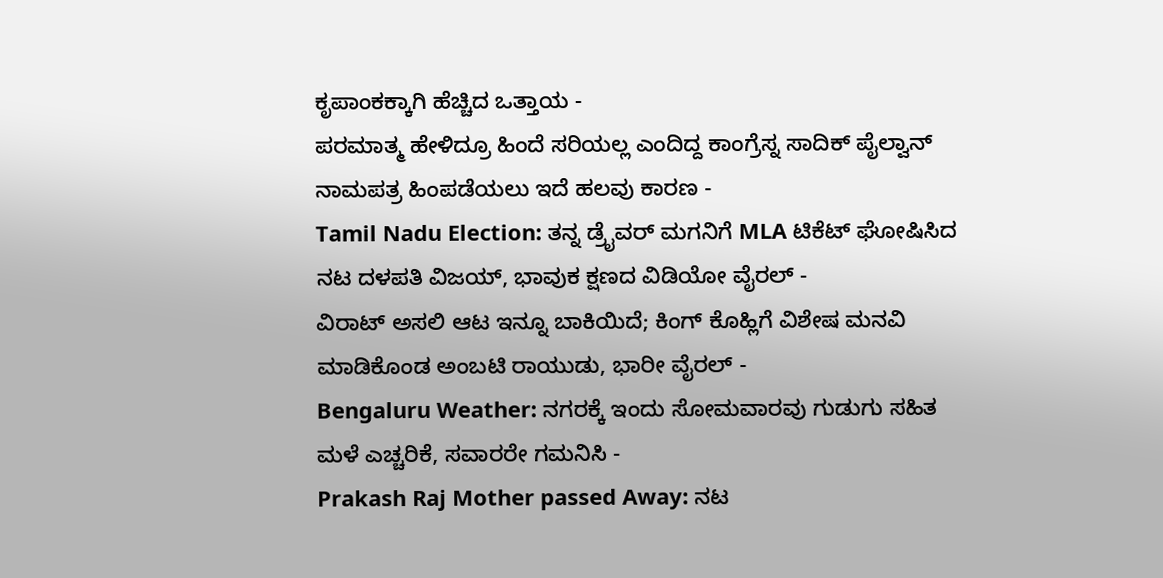ಕೃಪಾಂಕಕ್ಕಾಗಿ ಹೆಚ್ಚಿದ ಒತ್ತಾಯ -
ಪರಮಾತ್ಮ ಹೇಳಿದ್ರೂ ಹಿಂದೆ ಸರಿಯಲ್ಲ ಎಂದಿದ್ದ ಕಾಂಗ್ರೆಸ್ನ ಸಾದಿಕ್ ಪೈಲ್ವಾನ್ ನಾಮಪತ್ರ ಹಿಂಪಡೆಯಲು ಇದೆ ಹಲವು ಕಾರಣ -
Tamil Nadu Election: ತನ್ನ ಡ್ರೈವರ್ ಮಗನಿಗೆ MLA ಟಿಕೆಟ್ ಘೋಷಿಸಿದ ನಟ ದಳಪತಿ ವಿಜಯ್, ಭಾವುಕ ಕ್ಷಣದ ವಿಡಿಯೋ ವೈರಲ್ -
ವಿರಾಟ್ ಅಸಲಿ ಆಟ ಇನ್ನೂ ಬಾಕಿಯಿದೆ; ಕಿಂಗ್ ಕೊಹ್ಲಿಗೆ ವಿಶೇಷ ಮನವಿ ಮಾಡಿಕೊಂಡ ಅಂಬಟಿ ರಾಯುಡು, ಭಾರೀ ವೈರಲ್ -
Bengaluru Weather: ನಗರಕ್ಕೆ ಇಂದು ಸೋಮವಾರವು ಗುಡುಗು ಸಹಿತ ಮಳೆ ಎಚ್ಚರಿಕೆ, ಸವಾರರೇ ಗಮನಿಸಿ -
Prakash Raj Mother passed Away: ನಟ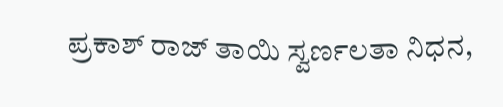ಪ್ರಕಾಶ್ ರಾಜ್ ತಾಯಿ ಸ್ವರ್ಣಲತಾ ನಿಧನ,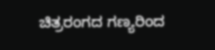ಚಿತ್ರರಂಗದ ಗಣ್ಯರಿಂದ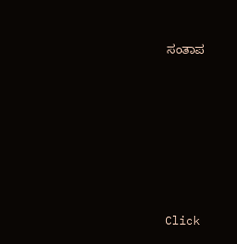ಸಂತಾಪ












Click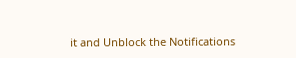it and Unblock the Notifications